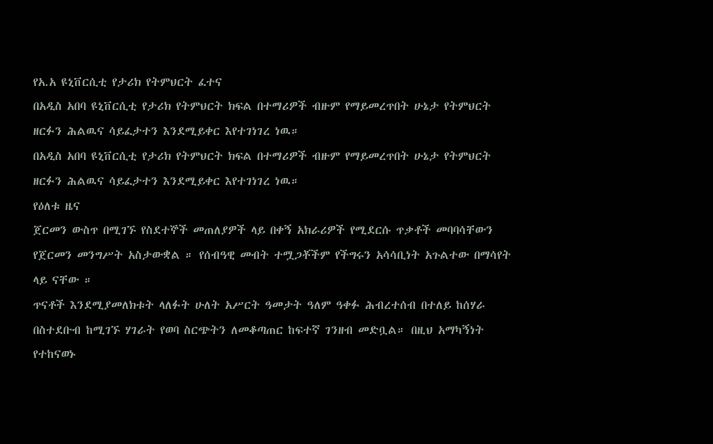የአ.አ ዩኒቨርሲቲ የታሪክ የትምህርት ፈተና
በአዲስ አበባ ዩኒቨርሲቲ የታሪክ የትምህርት ክፍል በተማሪዎች ብዙም የማይመረጥበት ሁኔታ የትምህርት ዘርፉን ሕልዉና ሳይፈታተን እንደሚይቀር እየተገነገረ ነዉ።
በአዲስ አበባ ዩኒቨርሲቲ የታሪክ የትምህርት ክፍል በተማሪዎች ብዙም የማይመረጥበት ሁኔታ የትምህርት ዘርፉን ሕልዉና ሳይፈታተን እንደሚይቀር እየተገነገረ ነዉ።
የዕለቱ ዜና
ጀርመን ውስጥ በሚገኙ የስደተኞች መጠለያዎች ላይ በቀኝ አክራሪዎች የሚደርሱ ጥቃቶች መባባሳቸውን የጀርመን መንግሥት አስታውቋል ። የሰብዓዊ መብት ተሟጋቾችም የችግሩን አሳሳቢነት አጉልተው በማሳየት ላይ ናቸው ።
ጥናቶች እንደሚያመለክቱት ላለፉት ሁለት አሥርት ዓመታት ዓለም ዓቀፉ ሕብረተሰብ በተለይ ከሰሃራ በስተደቡብ ከሚገኙ ሃገራት የወባ ስርጭትን ለመቆጣጠር ከፍተኛ ገንዘብ መድቧል። በዚህ አማካኝነት የተከናወኑ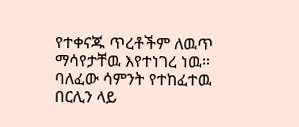የተቀናጁ ጥረቶችም ለዉጥ ማሳየታቸዉ እየተነገረ ነዉ።
ባለፈው ሳምንት የተከፈተዉ በርሊን ላይ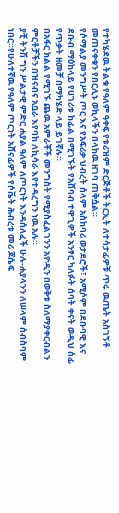የተካሄደዉ ትልቁ የዓለም ዓቀፍ የቱሪዝም ድርጅቶች ትርኢት ለተሳታፊዎቹ ጥሩ ዉጤት አስገኝቶ መጠናቀቁን የበርሊኑ ወኪላችን በላከዉ ዘገባ ጠቅሷል።
የሶማልያ መንግሥት ጦር እና የአፍሪቃ ህብረት ሰላም አስከባሪ ወታደሮች፣ አሚሶም በደቡባዊ እና ደቡብ ማዕከላይ የሀገሪቱ ከፊል በሚገኙት የአሸባብ ተዋጊዎች አንፃር ካለፉት ሰባት ቀናት ወዲህ ሰፊ የጥቃት ዘመቻ በማካሄድ ላይ ይገኛሉ።
በአፋር ክልል የሚገኙ ጨዉ አምራቾች መንግስት የሚያስፈልገንን አዮዲን በወቅቱ ስለማያቀርብልን ምርቶቻችን በዝናብና አቧራ እየባከ ለኪሳራ እየተዳረግን ነዉ አሉ።
ያቺ ትንሽ ግን ሥልታዊ ምድር ሐያል ዓለም ለጦርነት እንዳሰለፈች ሁሉ-ሐያላንን ለሠላም ሰብስባም ነበር።የሁለተኛዉ የዓለም ጦርነት አሸናፊዎች የሶቬት ሕብረቱ መሪ ጆሴፍ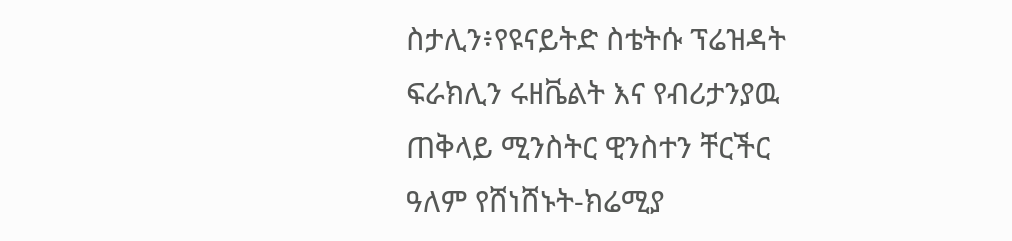ስታሊን፥የዩናይትድ ስቴትሱ ፕሬዝዳት ፍራክሊን ሩዘቬልት እና የብሪታንያዉ ጠቅላይ ሚንስትር ዊንስተን ቸርችር ዓለም የሸነሸኑት-ክሬሚያ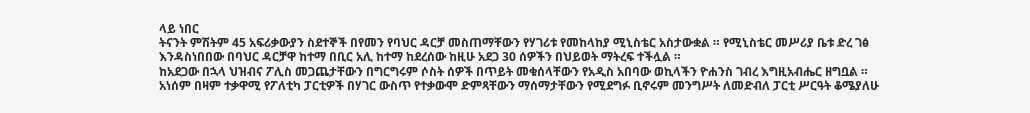ላይ ነበር
ትናንት ምሽትም 45 አፍሪቃውያን ስደተኞች በየመን የባህር ዳርቻ መስጠማቸውን የሃገሪቱ የመከላከያ ሚኒስቴር አስታውቋል ። የሚኒስቴር መሥሪያ ቤቱ ድረ ገፅ እንዳስነበበው በባህር ዳርቻዋ ከተማ በቢር አሊ ከተማ ከደረሰው ከዚሁ አደጋ 30 ሰዎችን በህይወት ማትረፍ ተችሏል ።
ከአደጋው በኋላ ህዝብና ፖሊስ መጋጨታቸውን በግርግሩም ሶስት ሰዎች በጥይት መቁሰላቸውን የአዲስ አበባው ወኪላችን ዮሐንስ ገብረ እግዚአብሔር ዘግቧል ።
አነሰም በዛም ተቃዋሚ የፖለቲካ ፓርቲዎች በሃገር ውስጥ የተቃውሞ ድምጻቸውን ማሰማታቸውን የሚደግፉ ቢኖሩም መንግሥት ለመድብለ ፓርቲ ሥርዓት ቆሜያለሁ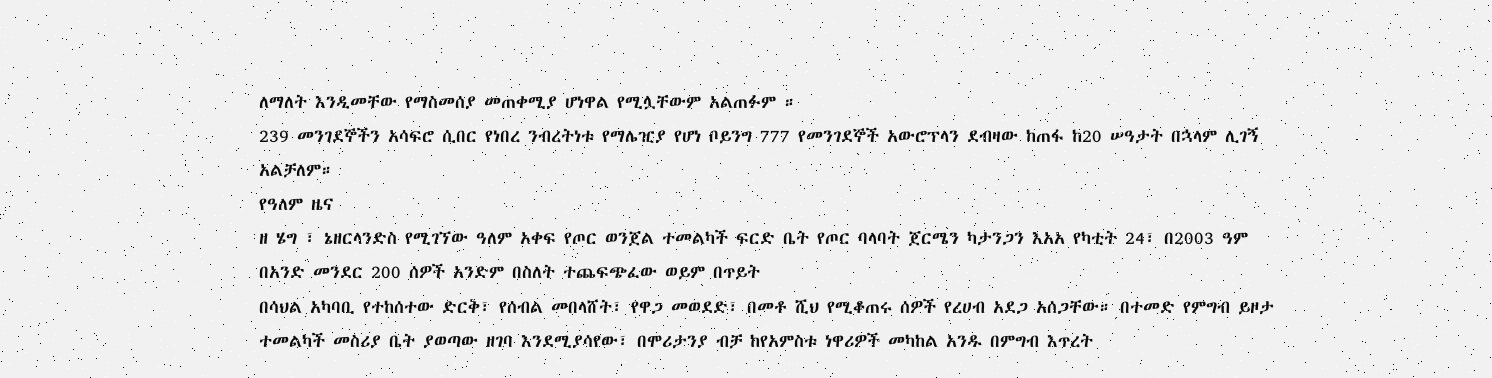ለማለት እንዲመቸው የማስመሰያ መጠቀሚያ ሆነዋል የሚሏቸውም አልጠፉም ።
239 መንገደኞችን አሳፍሮ ሲበር የነበረ ንብረትነቱ የማሌዢያ የሆነ ቦይንግ 777 የመንገደኞች አውሮፕላን ደብዛው ከጠፋ ከ20 ሠዓታት በኋላም ሊገኝ አልቻለም።
የዓለም ዜና
ዘ ሄግ ፣ ኔዘርላንድስ የሚገኘው ዓለም አቀፍ የጦር ወንጀል ተመልካች ፍርድ ቤት የጦር ባላባት ጀርሜን ካታንጋን እአአ የካቲት 24፣ በ2003 ዓም በአንድ መንደር 200 ሰዎች አንድም በስለት ተጨፍጭፈው ወይም በጥይት
በሳህል አካባቢ የተከሰተው ድርቅ፣ የሰብል መበላሸት፣ የዋጋ መወደድ፣ በመቶ ሺህ የሚቆጠሩ ሰዎች የረሀብ አደጋ አሰጋቸው። በተመድ የምግብ ይዞታ ተመልካች መስሪያ ቤት ያወጣው ዘገባ እንደሚያሳየው፣ በሞሪታንያ ብቻ ከየአምስቱ ነዋሪዎች መካከል አንዱ በምግብ እጥረት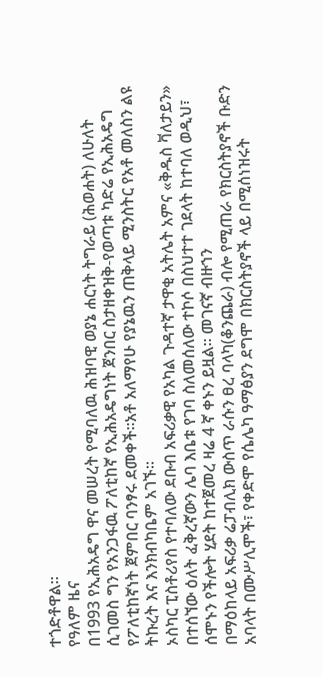ተጎድቶዋል።
የዓለም ዜና
በ1993 የኢሕአዴግ ዋና መሠረት የሚባለዉ ሕዝባዊ ወያኔ ሐርነት ትግራይ (ሕወሐት) ለሁለት ሲገመስ ግን የአንጋፋዉ ፖለቲከኛ የኢሕአዴግነት ጀንበር ስታዘቀዝቅ-የወጣቱ ካድሬ የኢሕአዴግ የፖለቲከኛነት ጀምበር ባንፃሩ ደመቀች።አቶ አለማየሁ የያኔዉን ጠቅላይ ሚንስትር የአቶ መለስን ልዩ ትኩረት እና እንክብካቤም አገኙ።
ኦስካር ፒስቶሪየስ የተባለው ደቡብ አፍሪቃዊ የአካል ጉዳተኛ ታዋቂ አትሌት አምና «ቅዱስ ቫለታይን» በተሰኘው ዕለት ፈቅረኛውን ሌባ እቤቱ የገባ ስለመሰለው ተኮሶ በስህተተ ገደላት ከተባለ ወዲህ፣ ሰሞኑን የችሎት ሂደት ከተጀመረ ዛሬ 4 ኛ ቀኑን ይዟል። መገናኛ ብዙኀን
በማዕከላይ አፍሪቃ ሬፓብሊክ ውስጥ ራሱን ፀረ ባላካ(ቆንጨራ) ብሎ የሚጠራ የክርስትያኖች ቡድን አባላት በሙሥሊሞች፣ የቀድሞ የሴሌካ ዓማፅያን ደግሞ በክርስትያኖች ላይ በሚሰነዝሩት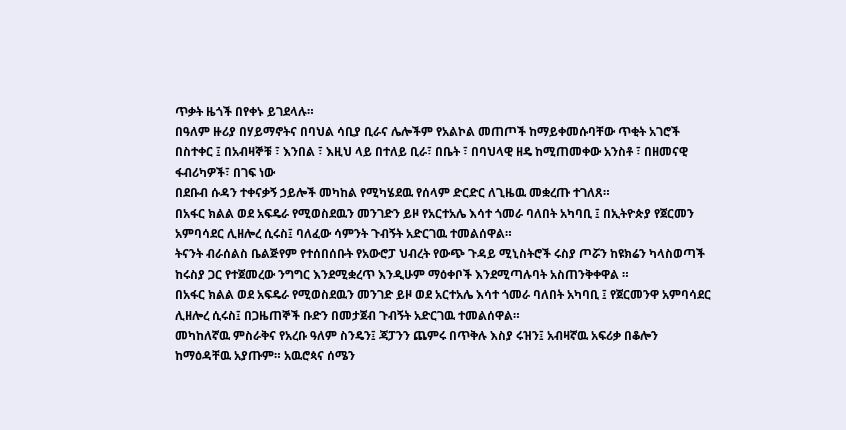ጥቃት ዜጎች በየቀኑ ይገደላሉ።
በዓለም ዙሪያ በሃይማኖትና በባህል ሳቢያ ቢራና ሌሎችም የአልኮል መጠጦች ከማይቀመሱባቸው ጥቂት አገሮች በስተቀር ፤ በአብዛኞቹ ፣ እንበል ፣ እዚህ ላይ በተለይ ቢራ፣ በቤት ፣ በባህላዊ ዘዴ ከሚጠመቀው አንስቶ ፣ በዘመናዊ ፋብሪካዎች፣ በገፍ ነው
በደቡብ ሱዳን ተቀናቃኝ ኃይሎች መካከል የሚካሄደዉ የሰላም ድርድር ለጊዜዉ መቋረጡ ተገለጸ።
በአፋር ክልል ወደ አፍዴራ የሚወስደዉን መንገድን ይዞ የአርተአሌ እሳተ ጎመራ ባለበት አካባቢ ፤ በኢትዮጵያ የጀርመን አምባሳደር ሊዘሎረ ሲሩስ፤ ባለፈው ሳምንት ጉብኝት አድርገዉ ተመልሰዋል።
ትናንት ብራሰልስ ቤልጅየም የተሰበሰቡት የአውሮፓ ህብረት የውጭ ጉዳይ ሚኒስትሮች ሩስያ ጦሯን ከዩክሬን ካላስወጣች ከሩስያ ጋር የተጀመረው ንግግር እንደሚቋረጥ እንዲሁም ማዕቀቦች እንደሚጣሉባት አስጠንቅቀዋል ።
በአፋር ክልል ወደ አፍዴራ የሚወስደዉን መንገድ ይዞ ወደ አርተአሌ እሳተ ጎመራ ባለበት አካባቢ ፤ የጀርመንዋ አምባሳደር ሊዘሎረ ሲሩስ፤ በጋዜጠኞች ቡድን በመታጀብ ጉብኝት አድርገዉ ተመልሰዋል።
መካከለኛዉ ምስራቅና የአረቡ ዓለም ስንዴን፤ ጃፓንን ጨምሩ በጥቅሉ እስያ ሩዝን፤ አብዛኛዉ አፍሪቃ በቆሎን ከማዕዳቸዉ አያጡም። አዉሮጳና ሰሜን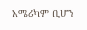አሜሪካም ቢሆን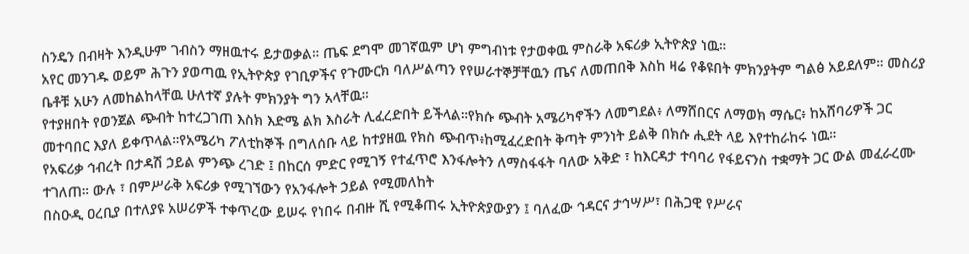ስንዴን በብዛት እንዲሁም ገብስን ማዘዉተሩ ይታወቃል። ጤፍ ደግሞ መገኛዉም ሆነ ምግብነቱ የታወቀዉ ምስራቅ አፍሪቃ ኢትዮጵያ ነዉ።
አየር መንገዱ ወይም ሕጉን ያወጣዉ የኢትዮጵያ የገቢዎችና የጉሙርክ ባለሥልጣን የየሠራተኞቻቸዉን ጤና ለመጠበቅ እስከ ዛሬ የቆዩበት ምክንያትም ግልፅ አይደለም። መስሪያ ቤቶቹ አሁን ለመከልከላቸዉ ሁለተኛ ያሉት ምክንያት ግን አላቸዉ።
የተያዘበት የወንጀል ጭብት ከተረጋገጠ እስክ እድሜ ልክ እስራት ሊፈረድበት ይችላል።የክሱ ጭብት አሜሪካኖችን ለመግደል፥ ለማሸበርና ለማወክ ማሴር፥ ከአሸባሪዎች ጋር መተባበር እያለ ይቀጥላል።የአሜሪካ ፖለቲከኞች በግለሰቡ ላይ ከተያዘዉ የክስ ጭብጥ፥ከሚፈረድበት ቅጣት ምንነት ይልቅ በክሱ ሒደት ላይ እየተከራከሩ ነዉ።
የአፍሪቃ ኅብረት በታዳሽ ኃይል ምንጭ ረገድ ፤ በከርሰ ምድር የሚገኝ የተፈጥሮ እንፋሎትን ለማስፋፋት ባለው አቅድ ፣ ከእርዳታ ተባባሪ የፋይናንስ ተቋማት ጋር ውል መፈራረሙ ተገለጠ። ውሉ ፣ በምሥራቅ አፍሪቃ የሚገኘውን የአንፋሎት ኃይል የሚመለከት
በስዑዲ ዐረቢያ በተለያዩ አሠሪዎች ተቀጥረው ይሠሩ የነበሩ በብዙ ሺ የሚቆጠሩ ኢትዮጵያውያን ፤ ባለፈው ኅዳርና ታኅሣሥ፣ በሕጋዊ የሥራና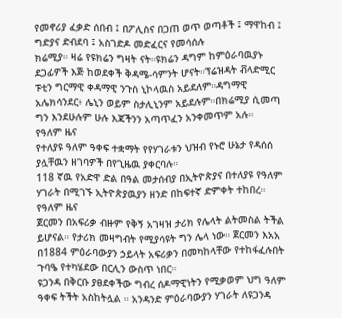የመኖሪያ ፈቃድ ሰበብ ፤ በፖሊስና በጋጠ ወጥ ወጣቶች ፤ ማዋከብ ፤ ግድያና ድብደባ ፤ አስገድዶ መድፈርና የመሳሰሉ
ክሬሚያ። ዛሬ የዩክሬን ግዛት ናት።ዩክሬን ዳግም ከምዕራባዉያኑ ደጋፊዎች እጅ ከወደቀች ቅዳሜ-ሳምንት ሆናት።ፕሬዝዳት ቭላድሚር ፑቲን ግርማዊ ቀዳማዊ ንጉስ ኒኮላዉስ አይደለም።ዳግማዊ አሌክሳንደር፥ ሌኒን ወይም ስታሊኒንም አይደሉም።በክሬሚያ ሲመጣ ግን እንደሁሉም ሁሉ እጃችንን አጣጥፈን አንቀመጥም አሉ።
የዓለም ዜና
የተለያዩ ዓለም ዓቀፍ ተቋማት የየሃገራቱን ህዝብ የኑሮ ሁኔታ የዳሰሰ ያሏቸዉን ዘገባዎች በየጊዜዉ ያቀርባሉ።
118 ኛዉ የአድዋ ድል በዓል መታሰብያ በኢትዮጵያና በተለያዩ የዓለም ሃገራት በሚገኙ ኢትዮጵያዉያን ዘንድ በከፍተኛ ድምቀት ተከበረ።
የዓለም ዜና
ጀርመን በአፍሪቃ ብዙም የቅኝ አገዛዝ ታሪክ የሌላት ልትመስል ትችል ይሆናል። የታሪክ መዛግብት የሚያሳዩት ግን ሌላ ነው። ጀርመን እአአ በ1884 ምዕራባውያን ኃይላት አፍሪቃን በመካከላቸው የተከፋፈሉበት ጉባዔ የተካሄደው በርሊን ውስጥ ነበር።
ዩጋንዳ በቅርቡ ያፀደቀችው ግብረ ሰዶማዊነትን የሚቃወም ህግ ዓለም ዓቀፍ ትችት አስከትሏል ። አንዳንድ ምዕራባውያን ሃገራት ለዩጋንዳ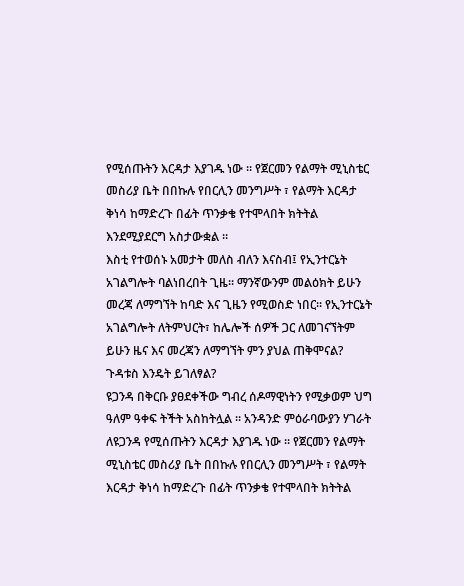የሚሰጡትን እርዳታ እያገዱ ነው ። የጀርመን የልማት ሚኒስቴር መስሪያ ቤት በበኩሉ የበርሊን መንግሥት ፣ የልማት እርዳታ ቅነሳ ከማድረጉ በፊት ጥንቃቄ የተሞላበት ክትትል እንደሚያደርግ አስታውቋል ።
እስቲ የተወሰኑ አመታት መለስ ብለን እናስብ፤ የኢንተርኔት አገልግሎት ባልነበረበት ጊዜ። ማንኛውንም መልዕክት ይሁን መረጃ ለማግኘት ከባድ እና ጊዜን የሚወስድ ነበር። የኢንተርኔት አገልግሎት ለትምህርት፣ ከሌሎች ሰዎች ጋር ለመገናኘትም ይሁን ዜና እና መረጃን ለማግኘት ምን ያህል ጠቅሞናል? ጉዳቱስ እንዴት ይገለፃል?
ዩጋንዳ በቅርቡ ያፀደቀችው ግብረ ሰዶማዊነትን የሚቃወም ህግ ዓለም ዓቀፍ ትችት አስከትሏል ። አንዳንድ ምዕራባውያን ሃገራት ለዩጋንዳ የሚሰጡትን እርዳታ እያገዱ ነው ። የጀርመን የልማት ሚኒስቴር መስሪያ ቤት በበኩሉ የበርሊን መንግሥት ፣ የልማት እርዳታ ቅነሳ ከማድረጉ በፊት ጥንቃቄ የተሞላበት ክትትል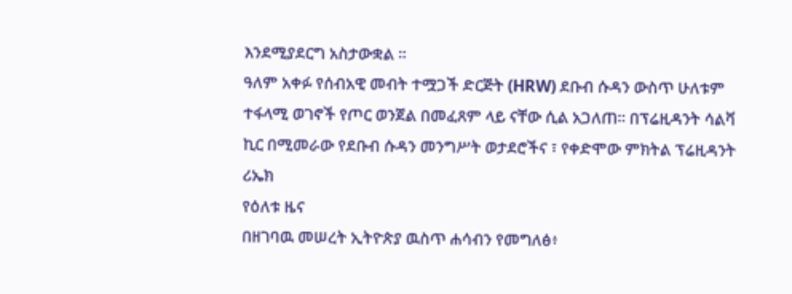እንደሚያደርግ አስታውቋል ።
ዓለም አቀፉ የሰብአዊ መብት ተሟጋች ድርጅት (HRW) ደቡብ ሱዳን ውስጥ ሁለቱም ተፋላሚ ወገኖች የጦር ወንጀል በመፈጸም ላይ ናቸው ሲል አጋለጠ። በፕሬዚዳንት ሳልቫ ኪር በሚመራው የደቡብ ሱዳን መንግሥት ወታደሮችና ፣ የቀድሞው ምክትል ፕሬዚዳንት ሪኤክ
የዕለቱ ዜና
በዘገባዉ መሠረት ኢትዮጵያ ዉስጥ ሐሳብን የመግለፅ፥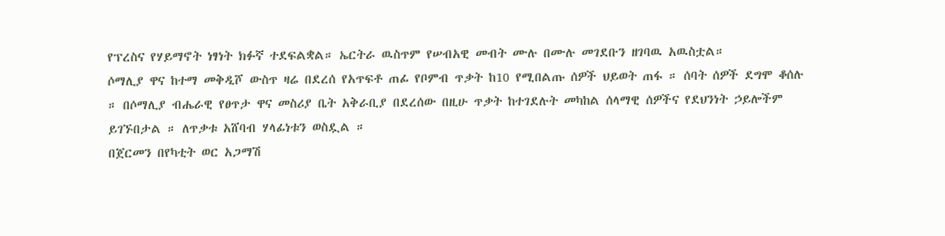የፕረስና የሃይማኖት ነፃነት ክፉኛ ተደፍልቋል። ኤርትራ ዉስጥም የሠብአዊ መብት ሙሉ በሙሉ መገደቡን ዘገባዉ አዉስቷል።
ሶማሊያ ዋና ከተማ መቅዲሾ ውስጥ ዛሬ በደረሰ የአጥፍቶ ጠፊ የቦምብ ጥቃት ከ10 የሚበልጡ ሰዎች ህይወት ጠፋ ። ሰባት ሰዎች ደግሞ ቆሰሉ ። በሶማሊያ ብሔራዊ የፀጥታ ዋና መስሪያ ቤት አቅራቢያ በደረሰው በዚሁ ጥቃት ከተገደሉት መካከል ሰላማዊ ሰዎችና የደህንነት ኃይሎችም ይገኙበታል ። ለጥቃቱ አሸባብ ሃላፊነቱን ወስዷል ።
በጀርመን በየካቲት ወር አጋማሽ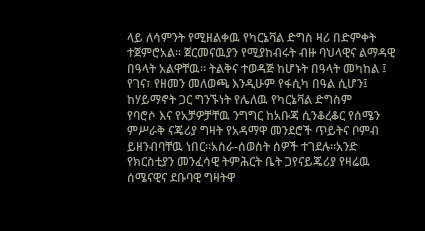ላይ ለሳምንት የሚዘልቀዉ የካርኔቫል ድግስ ዛሪ በድምቀት ተጀምሮአል። ጀርመናዉያን የሚያከብሩት ብዙ ባህላዊና ልማዳዊ በዓላት አልዋቸዉ። ትልቅና ተወዳጅ ከሆኑት በዓላት መካከል ፤ የገና፣ የዘመን መለወጫ እንዲሁም የፋሲካ በዓል ሲሆን፤ ከሃይማኖት ጋር ግንኙነት የሌለዉ የካርኔቫል ድግስም
የባሮሶ እና የአቻዎቻቸዉ ንግግር ከአቡጃ ሲንቆረቆር የሰሜን ምሥራቅ ናጄሪያ ግዛት የአዳማዋ መንደሮች ጥይትና ቦምብ ይዘንብባቸዉ ነበር።አስራ-ሰወስት ሰዎች ተገደሉ።አንድ የክርስቲያን መንፈሳዊ ትምሕርት ቤት ጋየናይጄሪያ የዛሬዉ ሰሜናዊና ደቡባዊ ግዛትዋ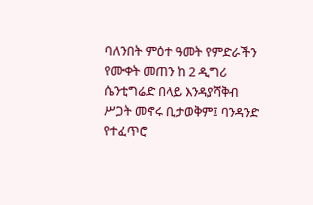ባለንበት ምዕተ ዓመት የምድራችን የሙቀት መጠን ከ 2 ዲግሪ ሴንቲግሬድ በላይ እንዳያሻቅብ ሥጋት መኖሩ ቢታወቅም፤ ባንዳንድ የተፈጥሮ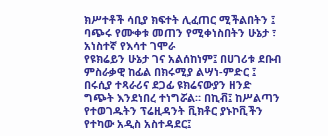ክሥተቶች ሳቢያ ክፍተት ሊፈጠር ሚችልበትን ፤ ባጭሩ የሙቀቱ መጠን የሚቀነስበትን ሁኔታ ፣ አነስተኛ የእሳተ ገሞራ
የዩክሬይን ሁኔታ ገና አልሰከነም፤ በሀገሪቱ ደቡብ ምስራቃዊ ከፊል በክሩሚያ ልሣነ-ምድር ፤ በሩሲያ ተጻራሪና ደጋፊ ዩክሬናውያን ዘንድ ግጭት እንደነበረ ተነግሯል። በኪቭ፤ ከሥልጣን የተወገዱትን ፕሬዚዳንት ቪክቶር ያኑኮቪችን የተካው አዲስ አስተዳደር፤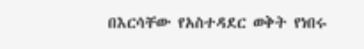በእርሳቸው የአስተዳደር ወቅት የነበሩ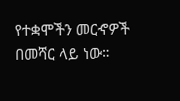የተቋሞችን መርኆዎች በመሻር ላይ ነው።